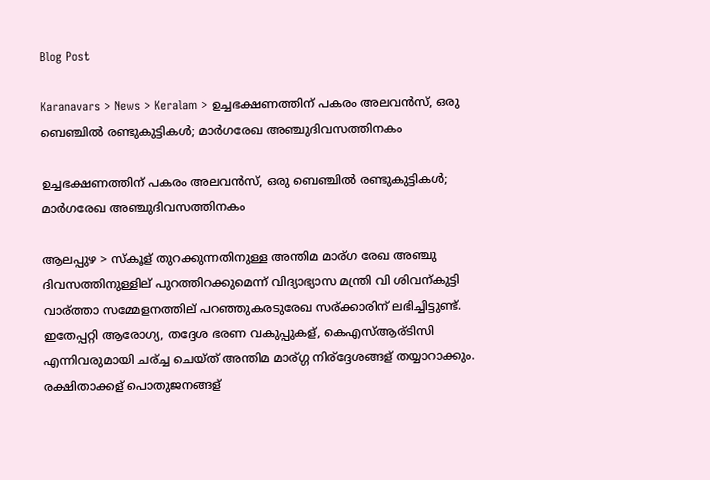Blog Post

Karanavars > News > Keralam > ഉച്ചഭക്ഷണത്തിന് പകരം അലവന്‍സ്, ഒരു ബെഞ്ചില്‍ രണ്ടുകുട്ടികള്‍; മാര്‍ഗരേഖ അഞ്ചുദിവസത്തിനകം

ഉച്ചഭക്ഷണത്തിന് പകരം അലവന്‍സ്, ഒരു ബെഞ്ചില്‍ രണ്ടുകുട്ടികള്‍; മാര്‍ഗരേഖ അഞ്ചുദിവസത്തിനകം

ആലപ്പുഴ > സ്കൂള് തുറക്കുന്നതിനുള്ള അന്തിമ മാര്ഗ രേഖ അഞ്ചു ദിവസത്തിനുള്ളില് പുറത്തിറക്കുമെന്ന് വിദ്യാഭ്യാസ മന്ത്രി വി ശിവന്കുട്ടി വാര്ത്താ സമ്മേളനത്തില് പറഞ്ഞുകരടുരേഖ സര്ക്കാരിന് ലഭിച്ചിട്ടുണ്ട്. ഇതേപ്പറ്റി ആരോഗ്യ, തദ്ദേശ ഭരണ വകുപ്പുകള്, കെഎസ്‌ആര്ടിസി എന്നിവരുമായി ചര്ച്ച ചെയ്ത് അന്തിമ മാര്ഗ്ഗ നിര്ദ്ദേശങ്ങള് തയ്യാറാക്കും. രക്ഷിതാക്കള് പൊതുജനങ്ങള്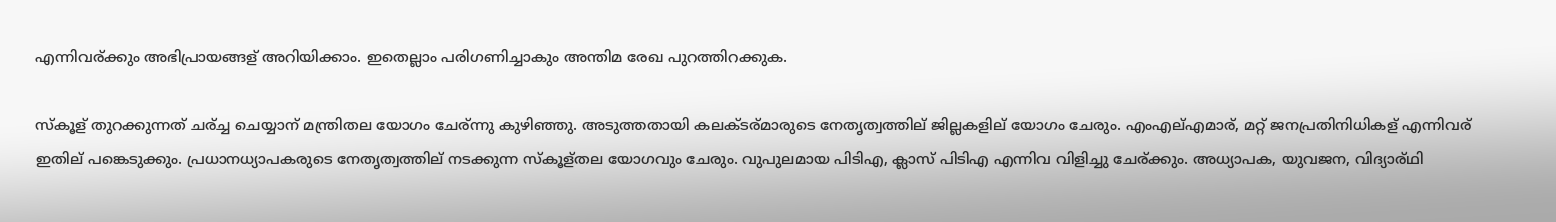എന്നിവര്ക്കും അഭിപ്രായങ്ങള് അറിയിക്കാം. ഇതെല്ലാം പരിഗണിച്ചാകും അന്തിമ രേഖ പുറത്തിറക്കുക.

സ്കൂള് തുറക്കുന്നത് ചര്ച്ച ചെയ്യാന് മന്ത്രിതല യോഗം ചേര്ന്നു കുഴിഞ്ഞു. അടുത്തതായി കലക്ടര്മാരുടെ നേതൃത്വത്തില് ജില്ലകളില് യോഗം ചേരും. എംഎല്‌എമാര്, മറ്റ് ജനപ്രതിനിധികള് എന്നിവര് ഇതില് പങ്കെടുക്കും. പ്രധാനധ്യാപകരുടെ നേതൃത്വത്തില് നടക്കുന്ന സ്കൂള്തല യോഗവും ചേരും. വുപുലമായ പിടിഎ, ക്ലാസ് പിടിഎ എന്നിവ വിളിച്ചു ചേര്ക്കും. അധ്യാപക, യുവജന, വിദ്യാര്ഥി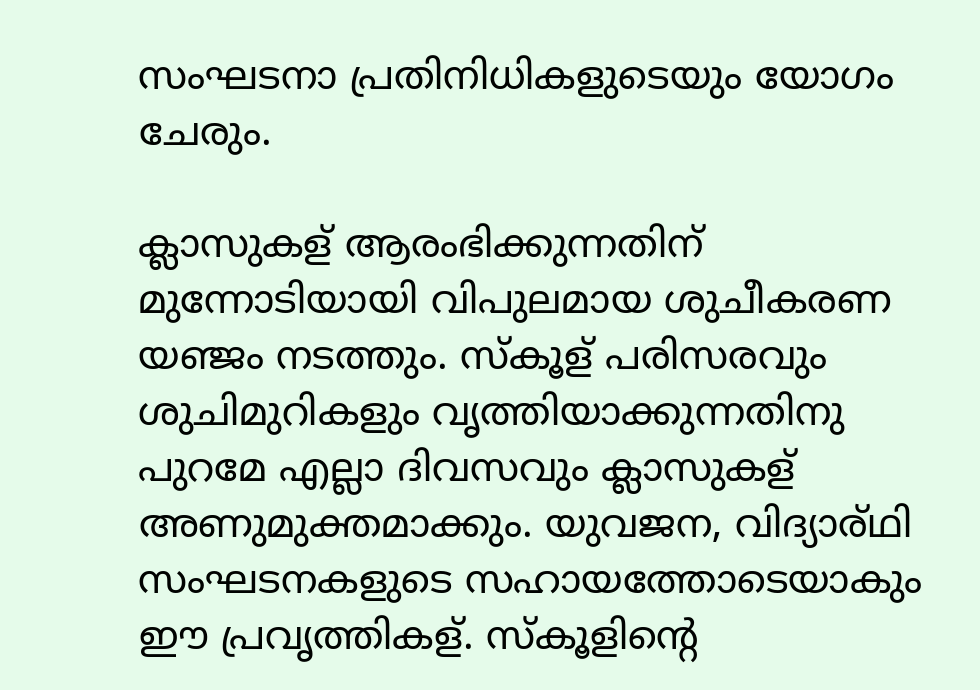സംഘടനാ പ്രതിനിധികളുടെയും യോഗം ചേരും.

ക്ലാസുകള് ആരംഭിക്കുന്നതിന് മുന്നോടിയായി വിപുലമായ ശുചീകരണ യഞ്ജം നടത്തും. സ്കൂള് പരിസരവും ശുചിമുറികളും വൃത്തിയാക്കുന്നതിനു പുറമേ എല്ലാ ദിവസവും ക്ലാസുകള് അണുമുക്തമാക്കും. യുവജന, വിദ്യാര്ഥി സംഘടനകളുടെ സഹായത്തോടെയാകും ഈ പ്രവൃത്തികള്. സ്കൂളിന്റെ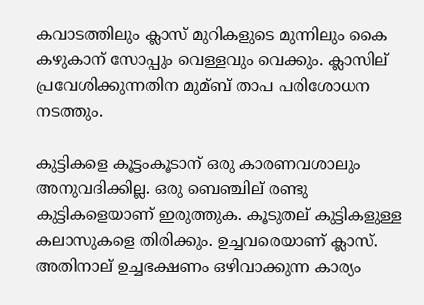കവാടത്തിലും ക്ലാസ് മുറികളുടെ മുന്നിലും കൈ കഴുകാന് സോപ്പും വെള്ളവും വെക്കും. ക്ലാസില് പ്രവേശിക്കുന്നതിന മുമ്ബ് താപ പരിശോധന നടത്തും.

കുട്ടികളെ കൂട്ടംകൂടാന് ഒരു കാരണവശാലും അനുവദിക്കില്ല. ഒരു ബെഞ്ചില് രണ്ടു കുട്ടികളെയാണ് ഇരുത്തുക. കൂടുതല് കുട്ടികളുള്ള കലാസുകളെ തിരിക്കും. ഉച്ചവരെയാണ് ക്ലാസ്. അതിനാല് ഉച്ചഭക്ഷണം ഒഴിവാക്കുന്ന കാര്യം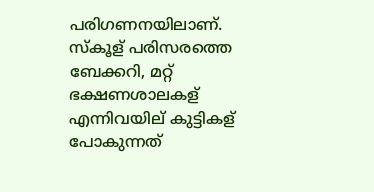പരിഗണനയിലാണ്. സ്കൂള് പരിസരത്തെ ബേക്കറി, മറ്റ് ഭക്ഷണശാലകള് എന്നിവയില് കുട്ടികള് പോകുന്നത്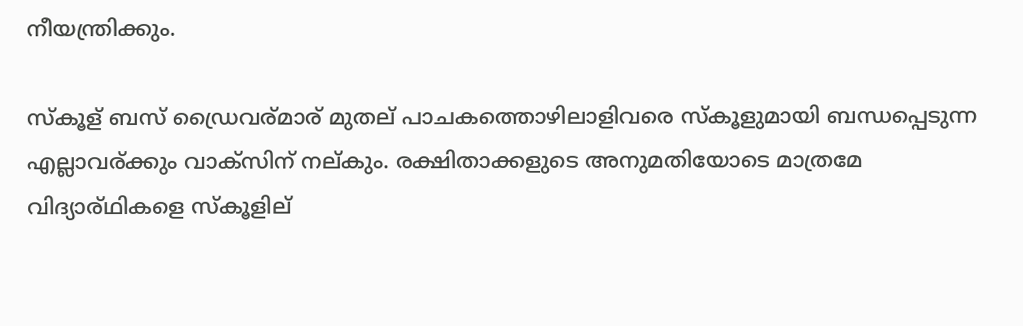നീയന്ത്രിക്കും.

സ്കൂള് ബസ് ഡ്രൈവര്മാര് മുതല് പാചകത്തൊഴിലാളിവരെ സ്കൂളുമായി ബന്ധപ്പെടുന്ന എല്ലാവര്ക്കും വാക്സിന് നല്കും. രക്ഷിതാക്കളുടെ അനുമതിയോടെ മാത്രമേ വിദ്യാര്ഥികളെ സ്കൂളില്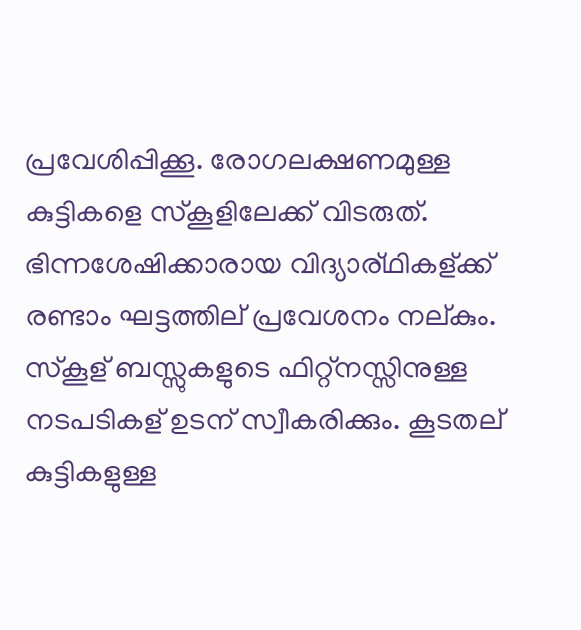പ്രവേശിപ്പിക്കൂ. രോഗലക്ഷണമുള്ള കുട്ടികളെ സ്കൂളിലേക്ക് വിടരുത്. ഭിന്നശേഷിക്കാരായ വിദ്യാര്ഥികള്ക്ക് രണ്ടാം ഘട്ടത്തില് പ്രവേശനം നല്കും. സ്കൂള് ബസ്സുകളുടെ ഫിറ്റ്നസ്സിനുള്ള നടപടികള് ഉടന് സ്വീകരിക്കും. കൂടതല് കുട്ടികളുള്ള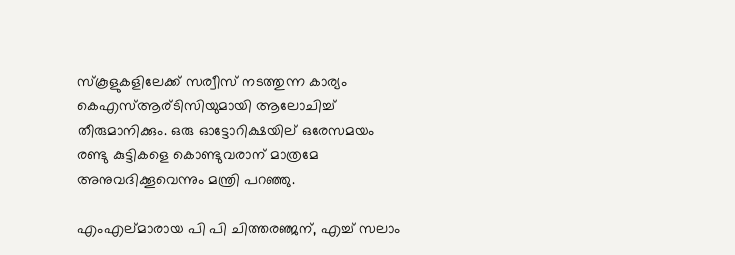സ്കൂളുകളിലേക്ക് സര്വീസ് നടത്തുന്ന കാര്യം കെഎസ്‌ആര്ടിസിയുമായി ആലോചിച്ച്‌ തീരുമാനിക്കും. ഒരു ഓട്ടോറിക്ഷയില് ഒരേസമയം രണ്ടു കുട്ടികളെ കൊണ്ടുവരാന് മാത്രമേ അനുവദിക്കൂവെന്നും മന്ത്രി പറഞ്ഞു.

എംഎല്മാരായ പി പി ചിത്തരഞ്ജന്, എച്ച്‌ സലാം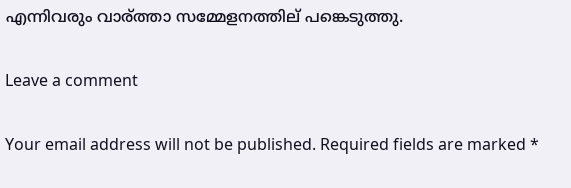എന്നിവരും വാര്ത്താ സമ്മേളനത്തില് പങ്കെടുത്തു.

Leave a comment

Your email address will not be published. Required fields are marked *